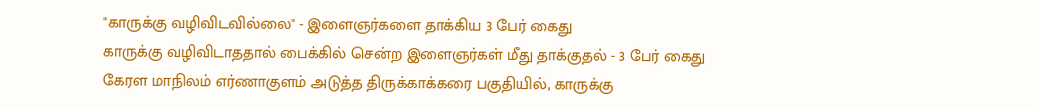"காருக்கு வழிவிடவில்லை" - இளைஞர்களை தாக்கிய 3 பேர் கைது
காருக்கு வழிவிடாததால் பைக்கில் சென்ற இளைஞர்கள் மீது தாக்குதல் - 3 பேர் கைது கேரள மாநிலம் எர்ணாகுளம் அடுத்த திருக்காக்கரை பகுதியில், காருக்கு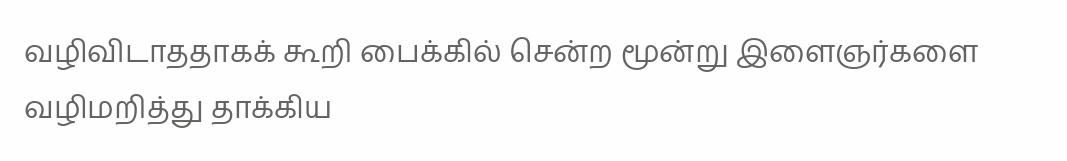வழிவிடாததாகக் கூறி பைக்கில் சென்ற மூன்று இளைஞர்களை வழிமறித்து தாக்கிய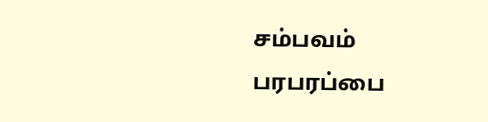சம்பவம் பரபரப்பை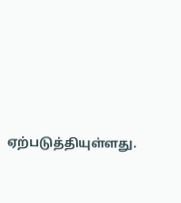ஏற்படுத்தியுள்ளது.